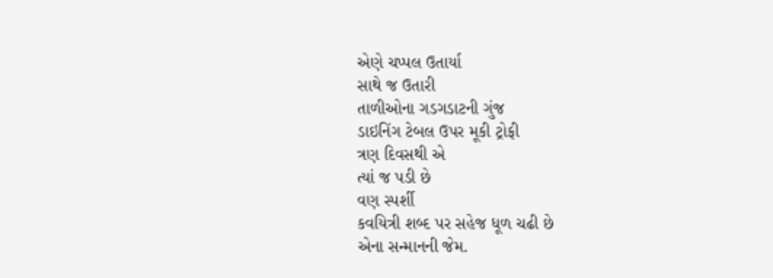એણે ચપ્પલ ઉતાર્યા
સાથે જ ઉતારી
તાળીઓના ગડગડાટની ગુંજ
ડાઇનિંગ ટેબલ ઉપર મૂકી ટ્રોફી
ત્રણ દિવસથી એ
ત્યાં જ પડી છે
વણ સ્પર્શી
કવયિત્રી શબ્દ પર સહેજ ધૂળ ચઢી છે
એના સન્માનની જેમ.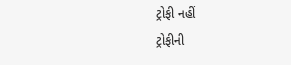ટ્રોફી નહીં
ટ્રોફીની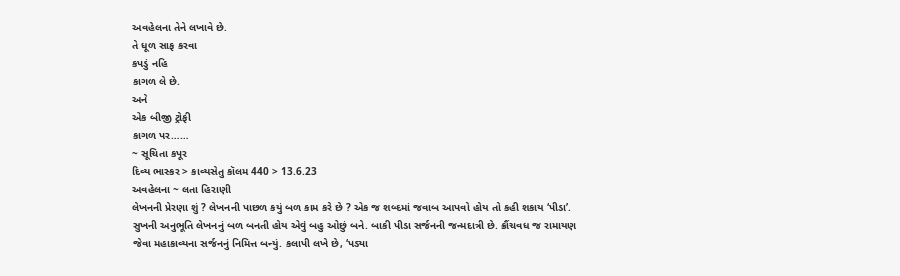અવહેલના તેને લખાવે છે.
તે ધૂળ સાફ કરવા
કપડું નહિ
કાગળ લે છે.
અને
એક બીજી ટ્રોફી
કાગળ પર……
~ સૂચિતા કપૂર
દિવ્ય ભાસ્કર > કાવ્યસેતુ કૉલમ 440 > 13.6.23
અવહેલના ~ લતા હિરાણી
લેખનની પ્રેરણા શું ? લેખનની પાછળ કયું બળ કામ કરે છે ? એક જ શબ્દમાં જવાબ આપવો હોય તો કહી શકાય ‘પીડા’. સુખની અનુભૂતિ લેખનનું બળ બનતી હોય એવું બહુ ઓછું બને. બાકી પીડા સર્જનની જન્મદાત્રી છે. ક્રૌંચવધ જ રામાયણ જેવા મહાકાવ્યના સર્જનનું નિમિત્ત બન્યું. કલાપી લખે છે, ‘પડ્યા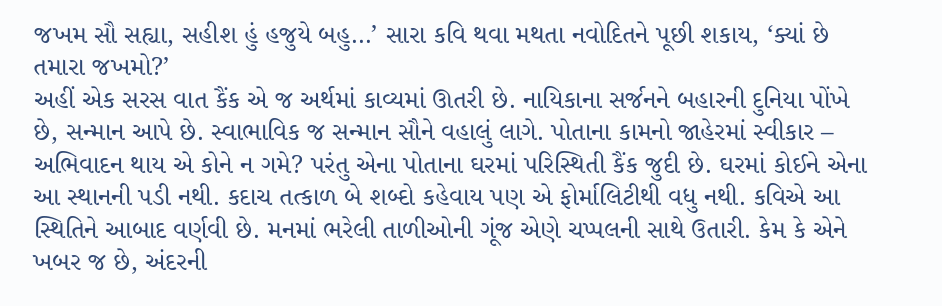જખમ સૌ સહ્યા, સહીશ હું હજુયે બહુ…’ સારા કવિ થવા મથતા નવોદિતને પૂછી શકાય, ‘ક્યાં છે તમારા જખમો?’
અહીં એક સરસ વાત કૈંક એ જ અર્થમાં કાવ્યમાં ઊતરી છે. નાયિકાના સર્જનને બહારની દુનિયા પોંખે છે, સન્માન આપે છે. સ્વાભાવિક જ સન્માન સૌને વહાલું લાગે. પોતાના કામનો જાહેરમાં સ્વીકાર – અભિવાદન થાય એ કોને ન ગમે? પરંતુ એના પોતાના ઘરમાં પરિસ્થિતી કૈંક જુદી છે. ઘરમાં કોઈને એના આ સ્થાનની પડી નથી. કદાચ તત્કાળ બે શબ્દો કહેવાય પણ એ ફોર્માલિટીથી વધુ નથી. કવિએ આ સ્થિતિને આબાદ વર્ણવી છે. મનમાં ભરેલી તાળીઓની ગૂંજ એણે ચપ્પલની સાથે ઉતારી. કેમ કે એને ખબર જ છે, અંદરની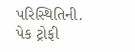પરિસ્થિતિની. પેક ટ્રોફી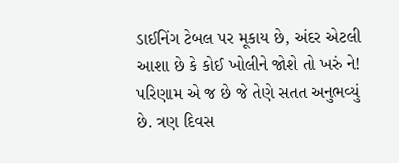ડાઈનિંગ ટેબલ પર મૂકાય છે, અંદર એટલી આશા છે કે કોઈ ખોલીને જોશે તો ખરું ને!
પરિણામ એ જ છે જે તેણે સતત અનુભવ્યું છે. ત્રણ દિવસ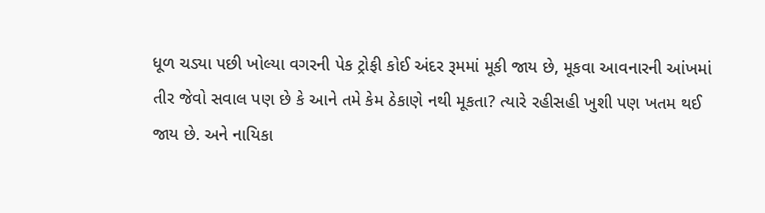ધૂળ ચડ્યા પછી ખોલ્યા વગરની પેક ટ્રોફી કોઈ અંદર રૂમમાં મૂકી જાય છે, મૂકવા આવનારની આંખમાં તીર જેવો સવાલ પણ છે કે આને તમે કેમ ઠેકાણે નથી મૂકતા? ત્યારે રહીસહી ખુશી પણ ખતમ થઈ જાય છે. અને નાયિકા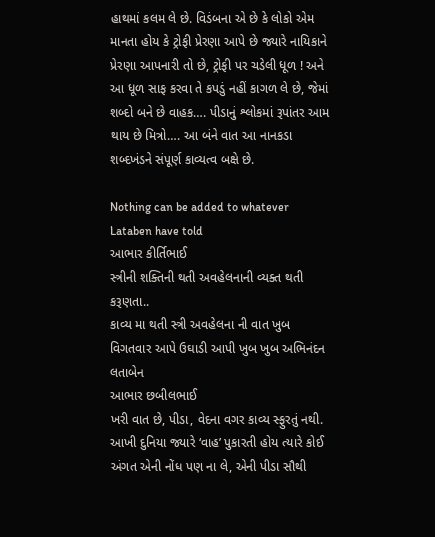હાથમાં કલમ લે છે. વિડંબના એ છે કે લોકો એમ માનતા હોય કે ટ્રોફી પ્રેરણા આપે છે જ્યારે નાયિકાને પ્રેરણા આપનારી તો છે, ટ્રોફી પર ચડેલી ધૂળ ! અને આ ધૂળ સાફ કરવા તે કપડું નહીં કાગળ લે છે, જેમાં શબ્દો બને છે વાહક…. પીડાનું શ્લોકમાં રૂપાંતર આમ થાય છે મિત્રો…. આ બંને વાત આ નાનકડા શબ્દખંડને સંપૂર્ણ કાવ્યત્વ બક્ષે છે.

Nothing can be added to whatever Lataben have told
આભાર કીર્તિભાઈ
સ્ત્રીની શક્તિની થતી અવહેલનાની વ્યક્ત થતી કરૂણતા..
કાવ્ય મા થતી સ્ત્રી અવહેલના ની વાત ખુબ વિગતવાર આપે ઉઘાડી આપી ખુબ ખુબ અભિનંદન લતાબેન
આભાર છબીલભાઈ
ખરી વાત છે, પીડા, વેદના વગર કાવ્ય સ્ફુરતું નથી. આખી દુનિયા જ્યારે ‘વાહ’ પુકારતી હોય ત્યારે કોઈ અંગત એની નોંધ પણ ના લે, એની પીડા સૌથી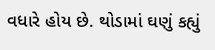વધારે હોય છે. થોડામાં ઘણું કહ્યું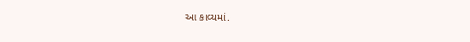આ કાવ્યમાં.